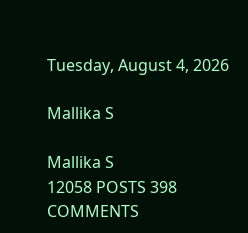Tuesday, August 4, 2026

Mallika S

Mallika S
12058 POSTS 398 COMMENTS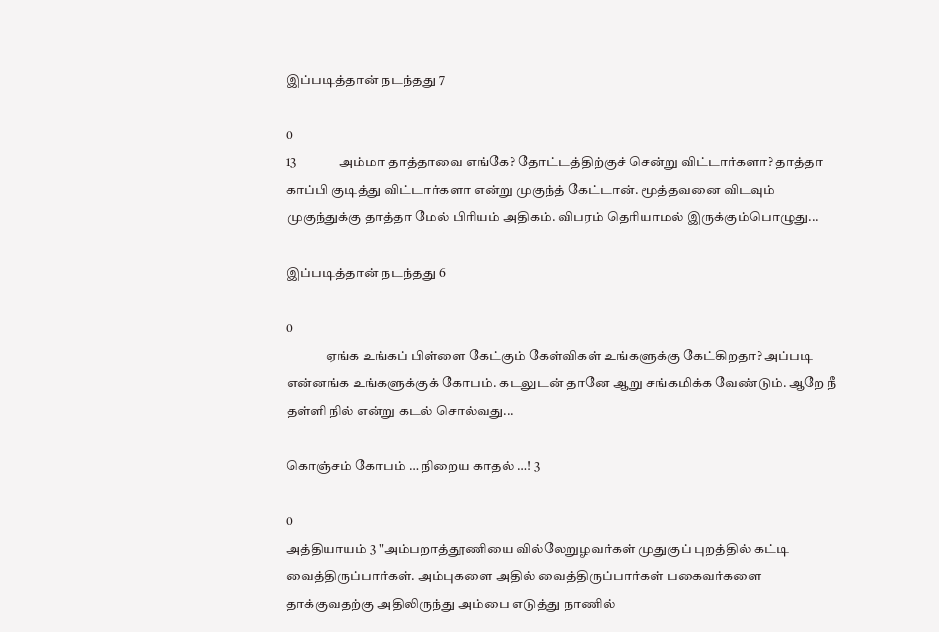இப்படித்தான் நடந்தது 7

0
13                அம்மா தாத்தாவை எங்கே? தோட்டத்திற்குச் சென்று விட்டார்களா? தாத்தா காப்பி குடித்து விட்டார்களா என்று முகுந்த் கேட்டான். மூத்தவனை விடவும் முகுந்துக்கு தாத்தா மேல் பிரியம் அதிகம். விபரம் தெரியாமல் இருக்கும்பொழுது...

இப்படித்தான் நடந்தது 6

0
               ஏங்க உங்கப் பிள்ளை கேட்கும் கேள்விகள் உங்களுக்கு கேட்கிறதா? அப்படி என்னங்க உங்களுக்குக் கோபம். கடலுடன் தானே ஆறு சங்கமிக்க வேண்டும். ஆறே நீ தள்ளி நில் என்று கடல் சொல்வது...

கொஞ்சம் கோபம் … நிறைய காதல் …! 3

0
அத்தியாயம் 3 "அம்பறாத்தூணியை வில்லேறுழவர்கள் முதுகுப் புறத்தில் கட்டி வைத்திருப்பார்கள். அம்புகளை அதில் வைத்திருப்பார்கள் பகைவர்களை தாக்குவதற்கு அதிலிருந்து அம்பை எடுத்து நாணில்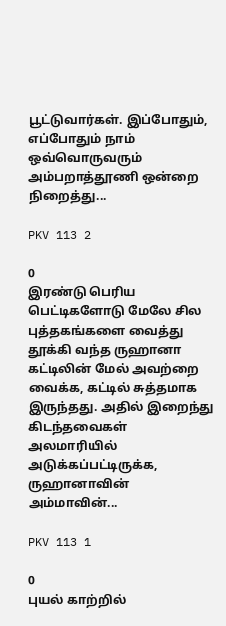பூட்டுவார்கள். இப்போதும், எப்போதும் நாம் ஒவ்வொருவரும் அம்பறாத்தூணி ஒன்றை நிறைத்து...

PKV 113 2

0
இரண்டு பெரிய பெட்டிகளோடு மேலே சில புத்தகங்களை வைத்து தூக்கி வந்த ருஹானா கட்டிலின் மேல் அவற்றை வைக்க, கட்டில் சுத்தமாக இருந்தது. அதில் இறைந்து கிடந்தவைகள் அலமாரியில் அடுக்கப்பட்டிருக்க, ருஹானாவின் அம்மாவின்...

PKV 113 1

0
புயல் காற்றில்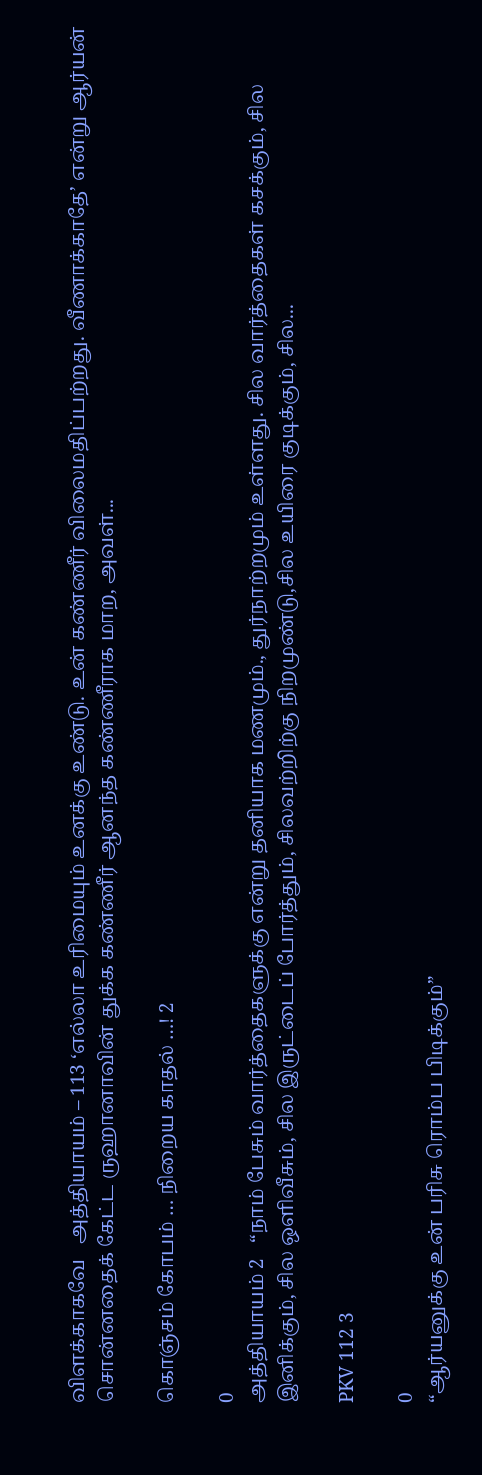விளக்காகவே   அத்தியாயம் – 113 ‘எல்லா உரிமையும் உனக்கு உண்டு. உன் கண்ணீர் விலைமதிப்பற்றது. வீணாக்காதே’ என்று ஆர்யன் சொன்னதைக் கேட்ட ருஹானாவின் துக்க கண்ணீர் ஆனந்த கண்ணீராக மாற, அவள்...

கொஞ்சம் கோபம் … நிறைய காதல் …! 2

0
அத்தியாயம் 2   “நாம் பேசும் வார்த்தைகளுக்கு என்று தனியாக மணமும்., துர்நாற்றமும் உள்ளது. சில வார்த்தைகள் கசக்கும், சில இனிக்கும், சில ஒளிவீசும், சில இருட்டைப் போர்த்தும், சிலவற்றிற்கு நிறமுண்டு,சில உயிரை குடிக்கும், சில...

PKV 112 3

0
“ஆர்யனுக்கு உன் பரிசு ரொம்ப பிடிக்கும்”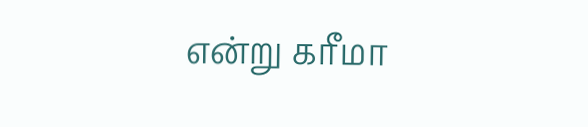என்று கரீமா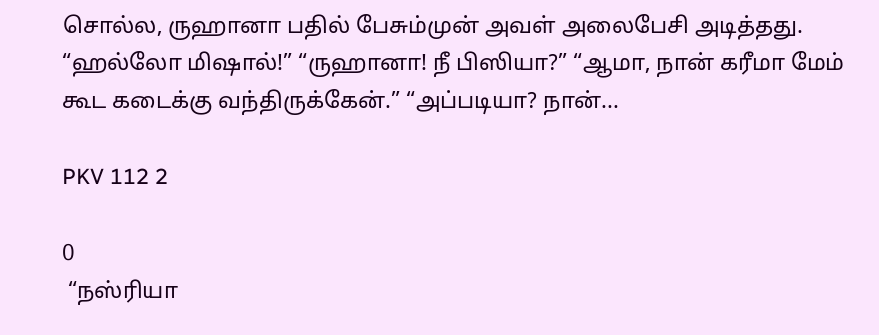சொல்ல, ருஹானா பதில் பேசும்முன் அவள் அலைபேசி அடித்தது. “ஹல்லோ மிஷால்!” “ருஹானா! நீ பிஸியா?” “ஆமா, நான் கரீமா மேம் கூட கடைக்கு வந்திருக்கேன்.” “அப்படியா? நான்...

PKV 112 2

0
 “நஸ்ரியா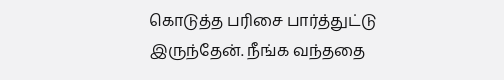கொடுத்த பரிசை பார்த்துட்டு இருந்தேன். நீங்க வந்ததை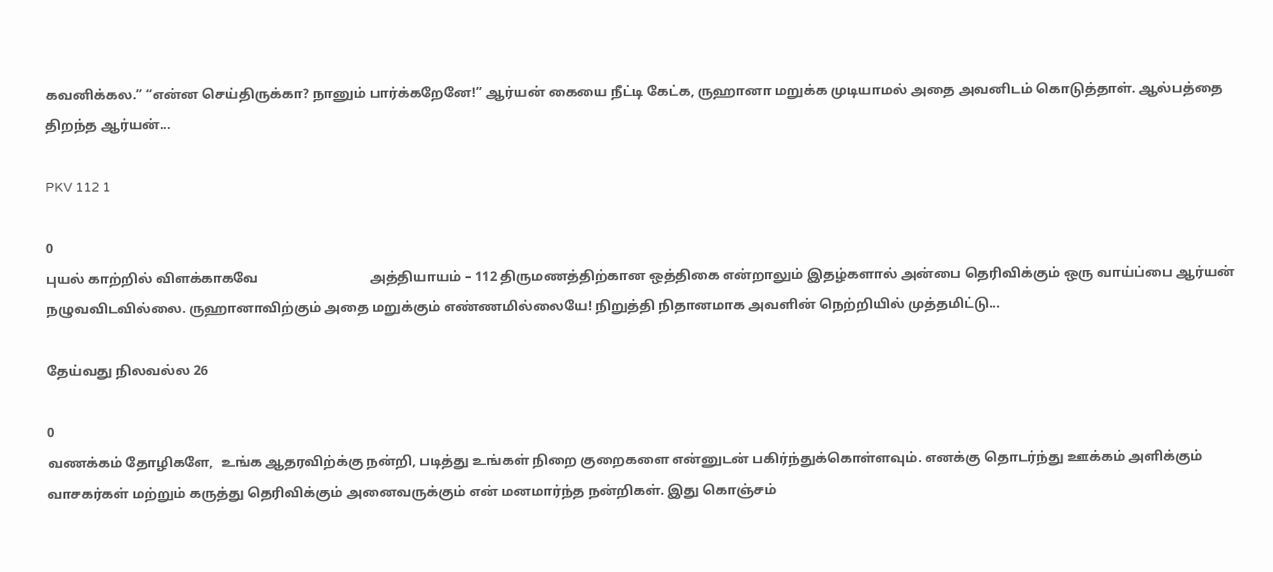கவனிக்கல.” “என்ன செய்திருக்கா? நானும் பார்க்கறேனே!” ஆர்யன் கையை நீட்டி கேட்க, ருஹானா மறுக்க முடியாமல் அதை அவனிடம் கொடுத்தாள். ஆல்பத்தை திறந்த ஆர்யன்...

PKV 112 1

0
புயல் காற்றில் விளக்காகவே                                 அத்தியாயம் – 112 திருமணத்திற்கான ஒத்திகை என்றாலும் இதழ்களால் அன்பை தெரிவிக்கும் ஒரு வாய்ப்பை ஆர்யன் நழுவவிடவில்லை. ருஹானாவிற்கும் அதை மறுக்கும் எண்ணமில்லையே! நிறுத்தி நிதானமாக அவளின் நெற்றியில் முத்தமிட்டு...

தேய்வது நிலவல்ல 26

0
வணக்கம் தோழிகளே,  உங்க ஆதரவிற்க்கு நன்றி, படித்து உங்கள் நிறை குறைகளை என்னுடன் பகிர்ந்துக்கொள்ளவும். எனக்கு தொடர்ந்து ஊக்கம் அளிக்கும் வாசகர்கள் மற்றும் கருத்து தெரிவிக்கும் அனைவருக்கும் என் மனமார்ந்த நன்றிகள். இது கொஞ்சம்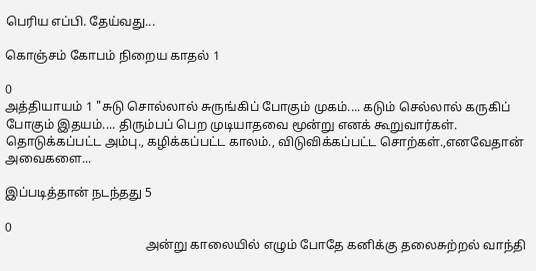பெரிய எப்பி. தேய்வது...

கொஞ்சம் கோபம் நிறைய காதல் 1

0
அத்தியாயம் 1 "சுடு சொல்லால் சுருங்கிப் போகும் முகம்.... கடும் செல்லால் கருகிப் போகும் இதயம்.... திரும்பப் பெற முடியாதவை மூன்று எனக் கூறுவார்கள். தொடுக்கப்பட்ட அம்பு., கழிக்கப்பட்ட காலம்., விடுவிக்கப்பட்ட சொற்கள்.,எனவேதான் அவைகளை...

இப்படித்தான் நடந்தது 5

0
                                             அன்று காலையில் எழும் போதே கனிக்கு தலைசுற்றல் வாந்தி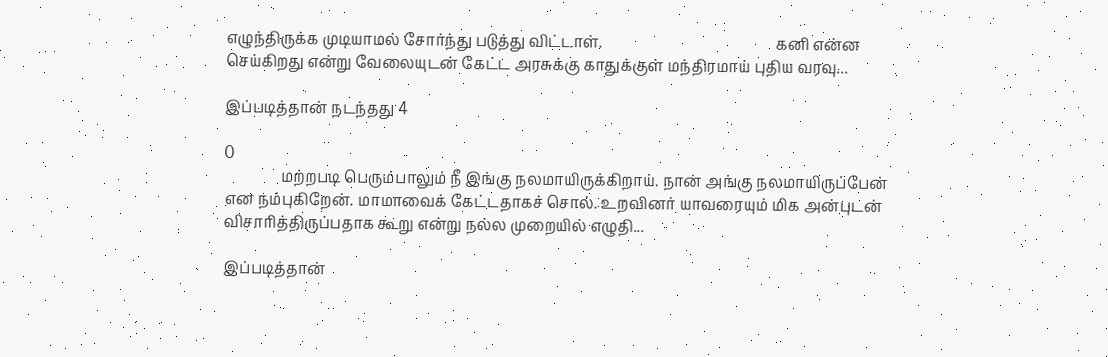எழுந்திருக்க முடியாமல் சோர்ந்து படுத்து விட்டாள்.                                              கனி என்ன செய்கிறது என்று வேலையுடன் கேட்ட அரசுக்கு காதுக்குள் மந்திரமாய் புதிய வரவு...

இப்படித்தான் நடந்தது 4

0
               மற்றபடி பெரும்பாலும் நீ இங்கு நலமாயிருக்கிறாய். நான் அங்கு நலமாயிருப்பேன் என நம்புகிறேன். மாமாவைக் கேட்டதாகச் சொல். உறவினர் யாவரையும் மிக அன்புடன் விசாரித்திருப்பதாக கூறு என்று நல்ல முறையில் எழுதி...

இப்படித்தான்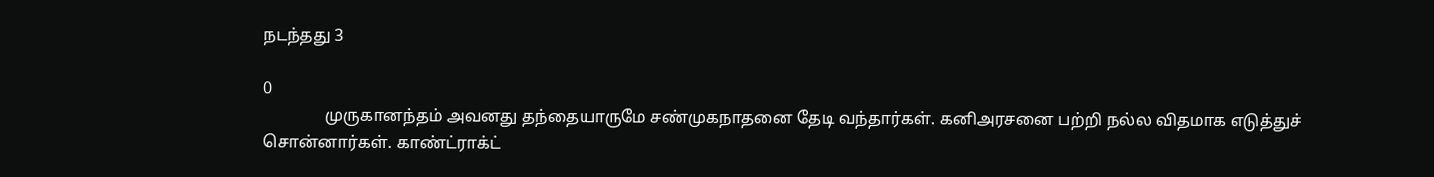நடந்தது 3

0
               முருகானந்தம் அவனது தந்தையாருமே சண்முகநாதனை தேடி வந்தார்கள். கனிஅரசனை பற்றி நல்ல விதமாக எடுத்துச் சொன்னார்கள். காண்ட்ராக்ட்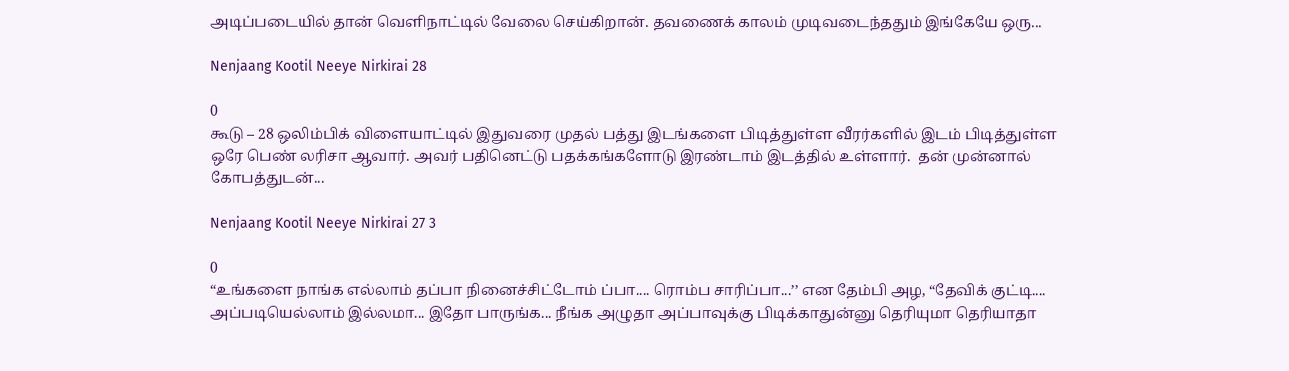அடிப்படையில் தான் வெளிநாட்டில் வேலை செய்கிறான். தவணைக் காலம் முடிவடைந்ததும் இங்கேயே ஒரு...

Nenjaang Kootil Neeye Nirkirai 28

0
கூடு – 28 ஒலிம்பிக் விளையாட்டில் இதுவரை முதல் பத்து இடங்களை பிடித்துள்ள வீரர்களில் இடம் பிடித்துள்ள ஒரே பெண் லரிசா ஆவார். அவர் பதினெட்டு பதக்கங்களோடு இரண்டாம் இடத்தில் உள்ளார்.  தன் முன்னால் கோபத்துடன்...

Nenjaang Kootil Neeye Nirkirai 27 3

0
“உங்களை நாங்க எல்லாம் தப்பா நினைச்சிட்டோம் ப்பா.... ரொம்ப சாரிப்பா...’’ என தேம்பி அழ, “தேவிக் குட்டி.... அப்படியெல்லாம் இல்லமா... இதோ பாருங்க... நீங்க அழுதா அப்பாவுக்கு பிடிக்காதுன்னு தெரியுமா தெரியாதா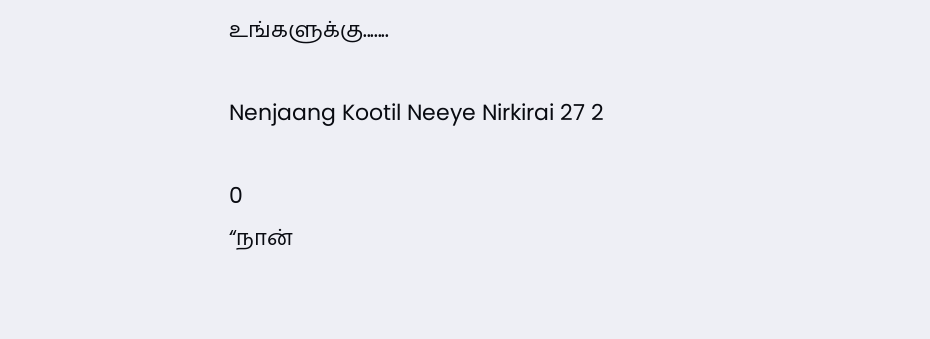உங்களுக்கு.......

Nenjaang Kootil Neeye Nirkirai 27 2

0
“நான்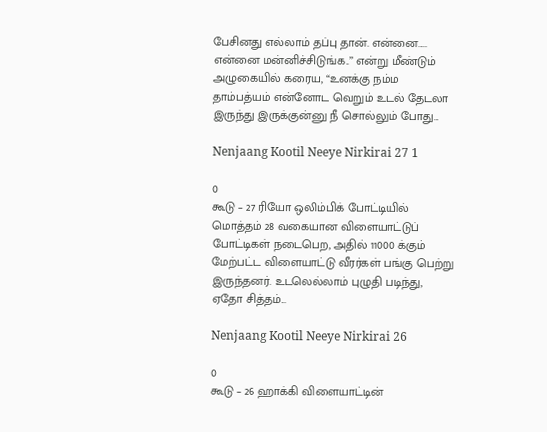பேசினது எல்லாம் தப்பு தான். என்னை..... என்னை மன்னிச்சிடுங்க..’’ என்று மீண்டும் அழுகையில் கரைய, “உனக்கு நம்ம தாம்பத்யம் என்னோட வெறும் உடல் தேடலா இருந்து இருக்குன்னு நீ சொல்லும் போது...

Nenjaang Kootil Neeye Nirkirai 27 1

0
கூடு – 27 ரியோ ஒலிம்பிக் போட்டியில் மொத்தம் 28 வகையான விளையாட்டுப் போட்டிகள் நடைபெற, அதில் 11000 க்கும் மேற்பட்ட விளையாட்டு வீரர்கள் பங்கு பெற்று இருந்தனர். உடலெல்லாம் புழுதி படிந்து, ஏதோ சித்தம்...

Nenjaang Kootil Neeye Nirkirai 26

0
கூடு – 26 ஹாக்கி விளையாட்டின்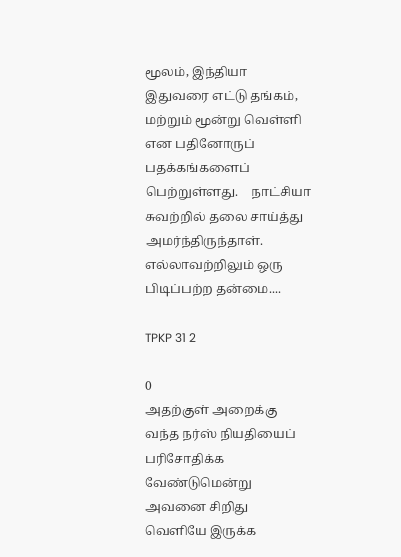மூலம், இந்தியா இதுவரை எட்டு தங்கம், மற்றும் மூன்று வெள்ளி என பதினோருப் பதக்கங்களைப் பெற்றுள்ளது.    நாட்சியா சுவற்றில் தலை சாய்த்து அமர்ந்திருந்தாள். எல்லாவற்றிலும் ஒரு பிடிப்பற்ற தன்மை....

TPKP 31 2

0
அதற்குள் அறைக்கு வந்த நர்ஸ் நியதியைப் பரிசோதிக்க வேண்டுமென்று அவனை சிறிது வெளியே இருக்க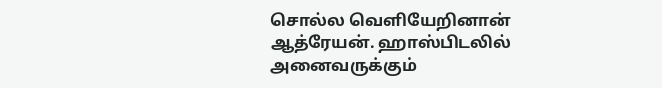சொல்ல வெளியேறினான் ஆத்ரேயன். ஹாஸ்பிடலில் அனைவருக்கும்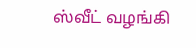ஸ்வீட் வழங்கி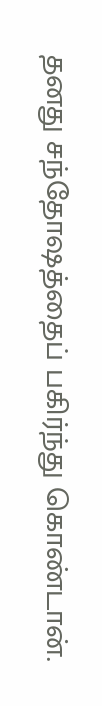தனது சந்தோஷத்தைப் பகிர்ந்து கொண்டான்.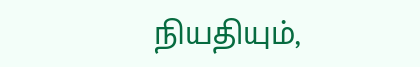நியதியும்,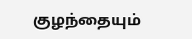குழந்தையும்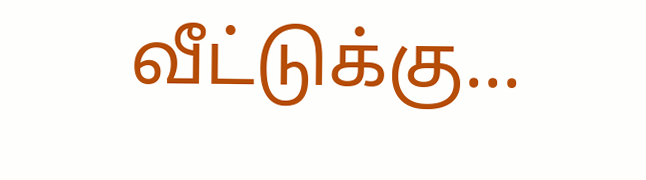வீட்டுக்கு...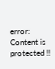error: Content is protected !!